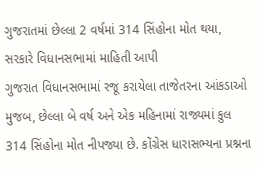ગુજરાતમાં છેલ્લા 2 વર્ષમાં 314 સિંહોના મોત થયા, સરકારે વિધાનસભામાં માહિતી આપી
ગુજરાત વિધાનસભામાં રજૂ કરાયેલા તાજેતરના આંકડાઓ મુજબ, છેલ્લા બે વર્ષ અને એક મહિનામાં રાજ્યમાં કુલ 314 સિંહોના મોત નીપજ્યા છે. કોંગ્રેસ ધારાસભ્યના પ્રશ્નના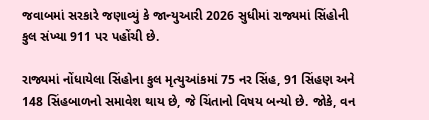જવાબમાં સરકારે જણાવ્યું કે જાન્યુઆરી 2026 સુધીમાં રાજ્યમાં સિંહોની કુલ સંખ્યા 911 પર પહોંચી છે.

રાજ્યમાં નોંધાયેલા સિંહોના કુલ મૃત્યુઆંકમાં 75 નર સિંહ, 91 સિંહણ અને 148 સિંહબાળનો સમાવેશ થાય છે, જે ચિંતાનો વિષય બન્યો છે. જોકે, વન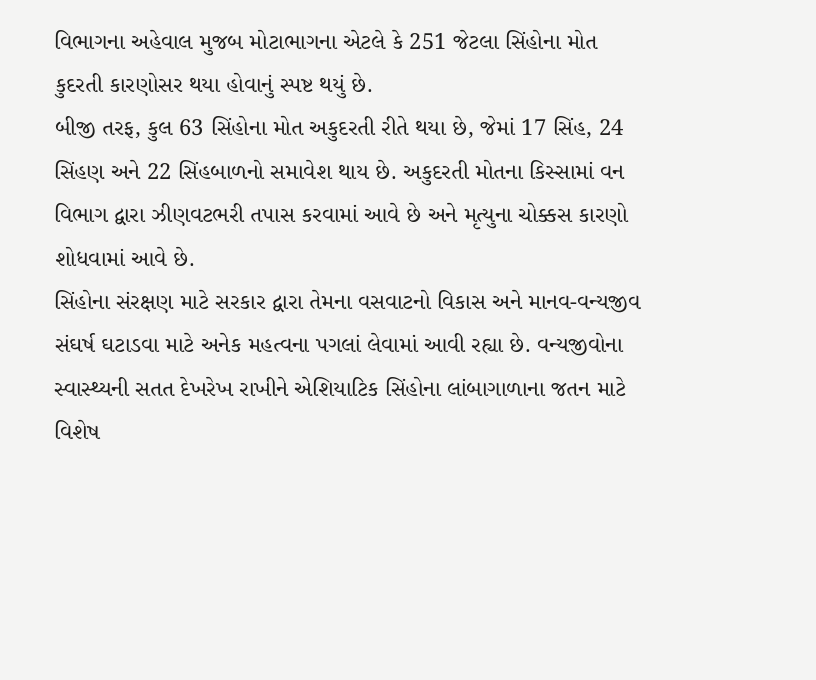વિભાગના અહેવાલ મુજબ મોટાભાગના એટલે કે 251 જેટલા સિંહોના મોત કુદરતી કારણોસર થયા હોવાનું સ્પષ્ટ થયું છે.
બીજી તરફ, કુલ 63 સિંહોના મોત અકુદરતી રીતે થયા છે, જેમાં 17 સિંહ, 24 સિંહણ અને 22 સિંહબાળનો સમાવેશ થાય છે. અકુદરતી મોતના કિસ્સામાં વન વિભાગ દ્વારા ઝીણવટભરી તપાસ કરવામાં આવે છે અને મૃત્યુના ચોક્કસ કારણો શોધવામાં આવે છે.
સિંહોના સંરક્ષણ માટે સરકાર દ્વારા તેમના વસવાટનો વિકાસ અને માનવ-વન્યજીવ સંઘર્ષ ઘટાડવા માટે અનેક મહત્વના પગલાં લેવામાં આવી રહ્યા છે. વન્યજીવોના સ્વાસ્થ્યની સતત દેખરેખ રાખીને એશિયાટિક સિંહોના લાંબાગાળાના જતન માટે વિશેષ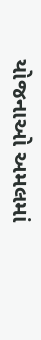યોજનાઓ અમલમાં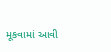મૂકવામાં આવી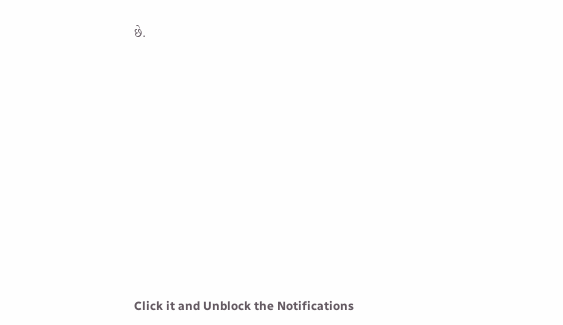છે.












Click it and Unblock the Notifications